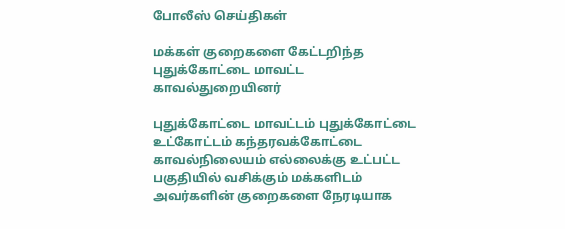போலீஸ் செய்திகள்

மக்கள் குறைகளை கேட்டறிந்த புதுக்கோட்டை மாவட்ட காவல்துறையினர்

புதுக்கோட்டை மாவட்டம் புதுக்கோட்டை உட்கோட்டம் கந்தரவக்கோட்டை காவல்நிலையம் எல்லைக்கு உட்பட்ட பகுதியில் வசிக்கும் மக்களிடம் அவர்களின் குறைகளை நேரடியாக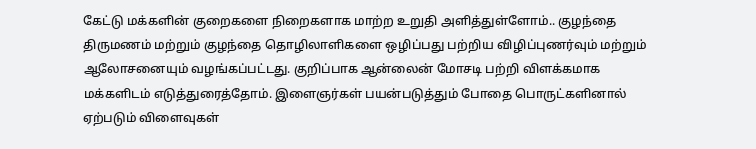கேட்டு மக்களின் குறைகளை நிறைகளாக மாற்ற உறுதி அளித்துள்ளோம்.. குழந்தை திருமணம் மற்றும் குழந்தை தொழிலாளிகளை ஒழிப்பது பற்றிய விழிப்புணர்வும் மற்றும் ஆலோசனையும் வழங்கப்பட்டது. குறிப்பாக ஆன்லைன் மோசடி பற்றி விளக்கமாக மக்களிடம் எடுத்துரைத்தோம். இளைஞர்கள் பயன்படுத்தும் போதை பொருட்களினால் ஏற்படும் விளைவுகள்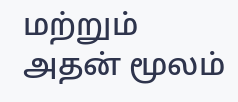மற்றும் அதன் மூலம்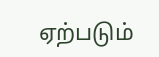ஏற்படும்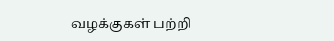வழக்குகள் பற்றி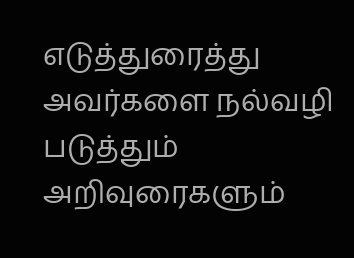எடுத்துரைத்து அவர்களை நல்வழி படுத்தும் அறிவுரைகளும்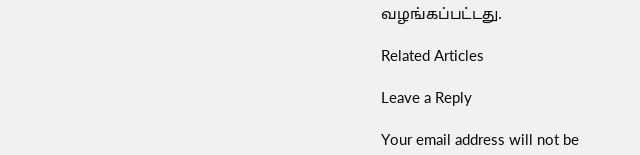வழங்கப்பட்டது.

Related Articles

Leave a Reply

Your email address will not be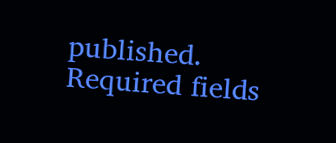published. Required fields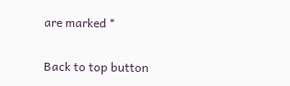are marked *

Back to top button